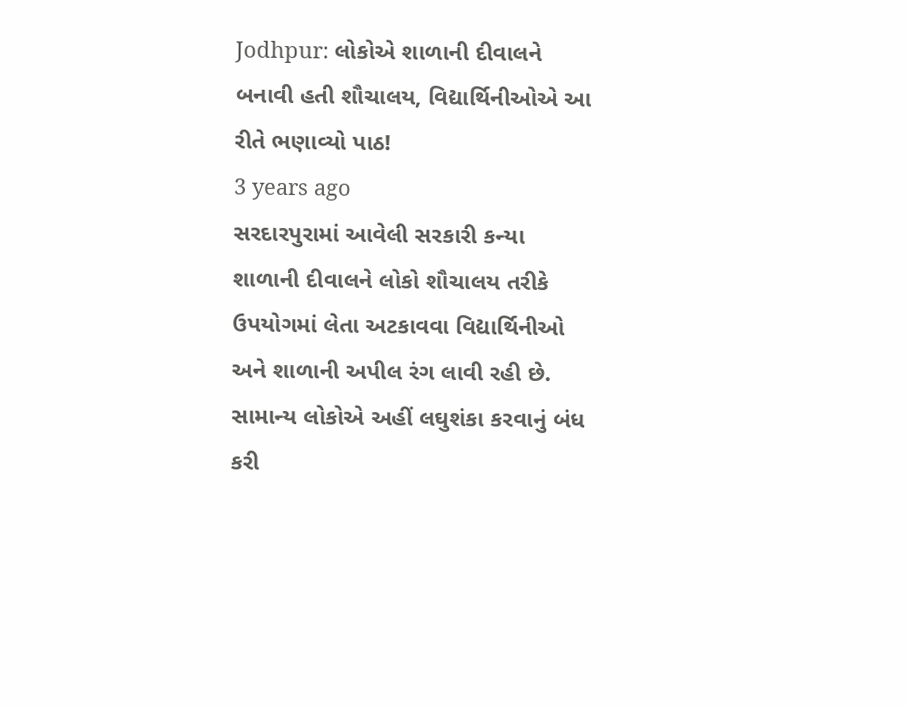Jodhpur: લોકોએ શાળાની દીવાલને બનાવી હતી શૌચાલય, વિદ્યાર્થિનીઓએ આ રીતે ભણાવ્યો પાઠ!
3 years ago
સરદારપુરામાં આવેલી સરકારી કન્યા શાળાની દીવાલને લોકો શૌચાલય તરીકે ઉપયોગમાં લેતા અટકાવવા વિદ્યાર્થિનીઓ અને શાળાની અપીલ રંગ લાવી રહી છે. સામાન્ય લોકોએ અહીં લઘુશંકા કરવાનું બંધ કરી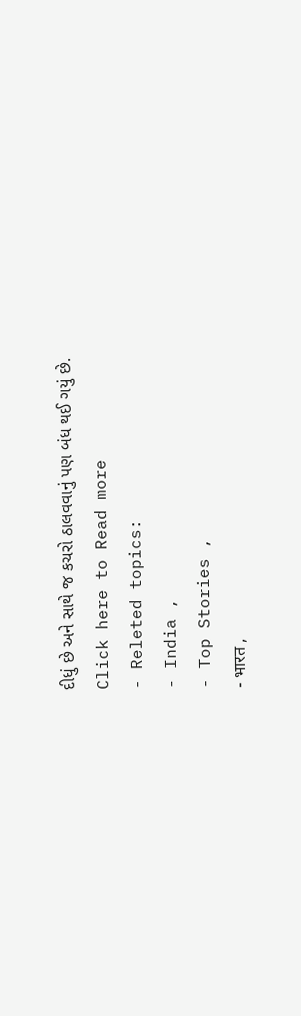દીધું છે અને સાથે જ કચરો ઠાલવવાનું પણ બંધ થઈ ગયું છે.
Click here to Read more
- Releted topics:
- India ,
- Top Stories ,
- भारत ,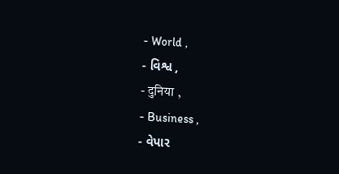- World ,
- વિશ્વ ,
- दुनिया ,
- Business ,
- વેપાર